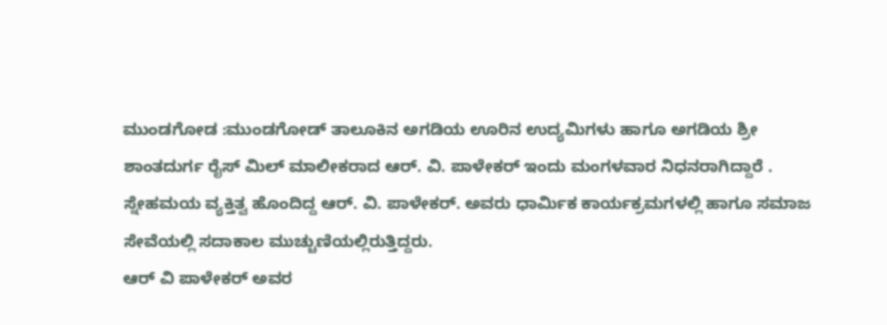ಮುಂಡಗೋಡ :ಮುಂಡಗೋಡ್ ತಾಲೂಕಿನ ಅಗಡಿಯ ಊರಿನ ಉದ್ಯಮಿಗಳು ಹಾಗೂ ಅಗಡಿಯ ಶ್ರೀ ಶಾಂತದುರ್ಗ ರೈಸ್ ಮಿಲ್ ಮಾಲೀಕರಾದ ಆರ್. ವಿ. ಪಾಳೇಕರ್ ಇಂದು ಮಂಗಳವಾರ ನಿಧನರಾಗಿದ್ದಾರೆ .
ಸ್ನೇಹಮಯ ವ್ಯಕ್ತಿತ್ವ ಹೊಂದಿದ್ದ ಆರ್. ವಿ. ಪಾಳೇಕರ್. ಅವರು ಧಾರ್ಮಿಕ ಕಾರ್ಯಕ್ರಮಗಳಲ್ಲಿ ಹಾಗೂ ಸಮಾಜ ಸೇವೆಯಲ್ಲಿ ಸದಾಕಾಲ ಮುಚ್ಚುಣಿಯಲ್ಲಿರುತ್ತಿದ್ದರು.
ಆರ್ ವಿ ಪಾಳೇಕರ್ ಅವರ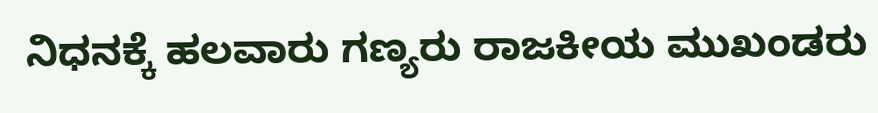ನಿಧನಕ್ಕೆ ಹಲವಾರು ಗಣ್ಯರು ರಾಜಕೀಯ ಮುಖಂಡರು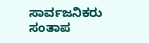ಸಾರ್ವಜನಿಕರು ಸಂತಾಪ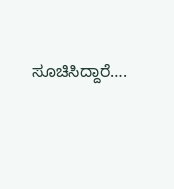ಸೂಚಿಸಿದ್ದಾರೆ….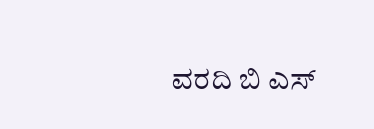ವರದಿ ಬಿ ಎಸ್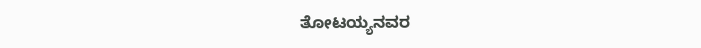ತೋಟಯ್ಯನವರ